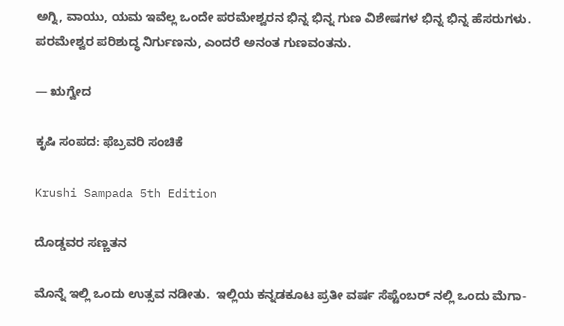ಅಗ್ನಿ, ವಾಯು, ಯಮ ಇವೆಲ್ಲ ಒಂದೇ ಪರಮೇಶ್ವರನ ಭಿನ್ನ ಭಿನ್ನ ಗುಣ ವಿಶೇಷಗಳ ಭಿನ್ನ ಭಿನ್ನ ಹೆಸರುಗಳು. ಪರಮೇಶ್ವರ ಪರಿಶುದ್ಧ ನಿರ್ಗುಣನು, ಎಂದರೆ ಅನಂತ ಗುಣವಂತನು.

— ಋಗ್ವೇದ

ಕೃಷಿ ಸಂಪದ: ಫೆಬ್ರವರಿ ಸಂಚಿಕೆ

Krushi Sampada 5th Edition

ದೊಡ್ಡವರ ಸಣ್ಣತನ

ಮೊನ್ನೆ ಇಲ್ಲಿ ಒಂದು ಉತ್ಸವ ನಡೀತು.  ಇಲ್ಲಿಯ ಕನ್ನಡಕೂಟ ಪ್ರತೀ ವರ್ಷ ಸೆಪ್ಟೆಂಬರ್ ನಲ್ಲಿ ಒಂದು ಮೆಗಾ-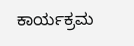ಕಾರ್ಯಕ್ರಮ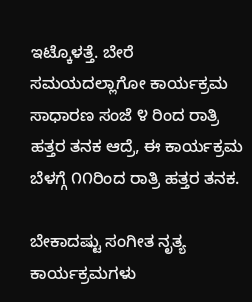ಇಟ್ಕೊಳತ್ತೆ. ಬೇರೆ ಸಮಯದಲ್ಲಾಗೋ ಕಾರ್ಯಕ್ರಮ ಸಾಧಾರಣ ಸಂಜೆ ೪ ರಿಂದ ರಾತ್ರಿ ಹತ್ತರ ತನಕ ಆದ್ರೆ, ಈ ಕಾರ್ಯಕ್ರಮ ಬೆಳಗ್ಗೆ ೧೧ರಿಂದ ರಾತ್ರಿ ಹತ್ತರ ತನಕ.

ಬೇಕಾದಷ್ಟು ಸಂಗೀತ ನೃತ್ಯ ಕಾರ್ಯಕ್ರಮಗಳು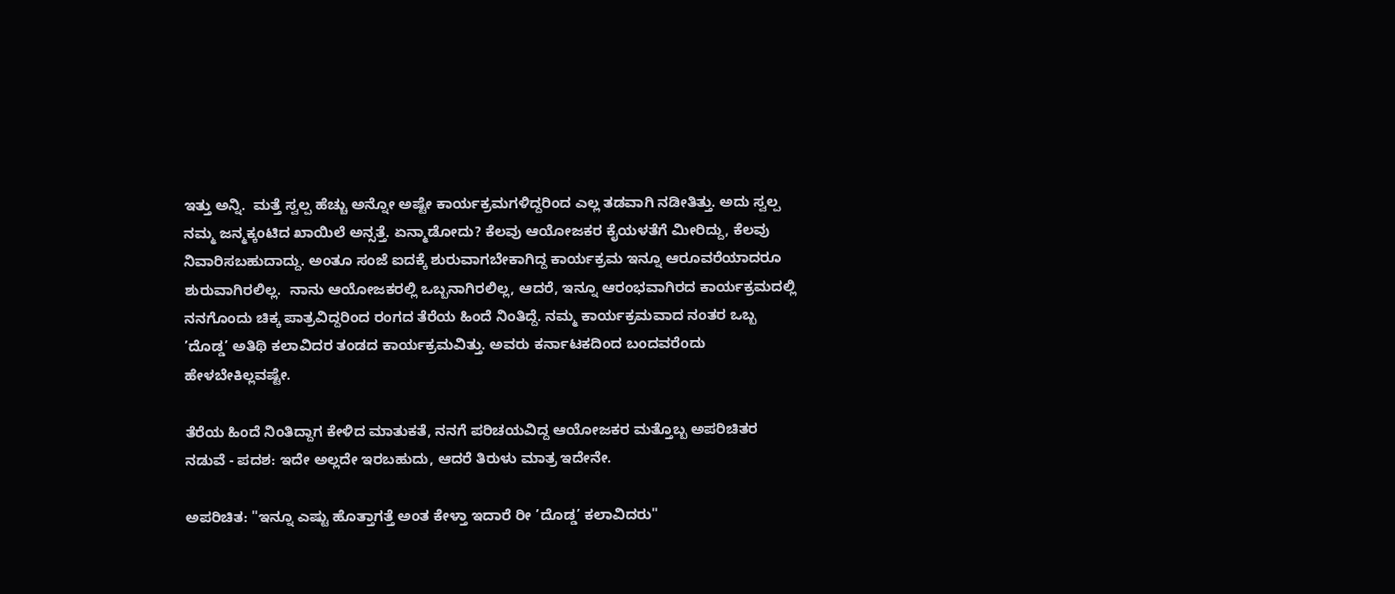ಇತ್ತು ಅನ್ನಿ.  ಮತ್ತೆ ಸ್ವಲ್ಪ ಹೆಚ್ಚು ಅನ್ನೋ ಅಷ್ಟೇ ಕಾರ್ಯಕ್ರಮಗಳಿದ್ದರಿಂದ ಎಲ್ಲ ತಡವಾಗಿ ನಡೀತಿತ್ತು. ಅದು ಸ್ವಲ್ಪ ನಮ್ಮ ಜನ್ಮಕ್ಕಂಟಿದ ಖಾಯಿಲೆ ಅನ್ಸತ್ತೆ. ಏನ್ಮಾಡೋದು? ಕೆಲವು ಆಯೋಜಕರ ಕೈಯಳತೆಗೆ ಮೀರಿದ್ದು, ಕೆಲವು ನಿವಾರಿಸಬಹುದಾದ್ದು. ಅಂತೂ ಸಂಜೆ ಐದಕ್ಕೆ ಶುರುವಾಗಬೇಕಾಗಿದ್ದ ಕಾರ್ಯಕ್ರಮ ಇನ್ನೂ ಆರೂವರೆಯಾದರೂ ಶುರುವಾಗಿರಲಿಲ್ಲ.  ನಾನು ಆಯೋಜಕರಲ್ಲಿ ಒಬ್ಬನಾಗಿರಲಿಲ್ಲ, ಆದರೆ, ಇನ್ನೂ ಆರಂಭವಾಗಿರದ ಕಾರ್ಯಕ್ರಮದಲ್ಲಿ ನನಗೊಂದು ಚಿಕ್ಕ ಪಾತ್ರವಿದ್ದರಿಂದ ರಂಗದ ತೆರೆಯ ಹಿಂದೆ ನಿಂತಿದ್ದೆ. ನಮ್ಮ ಕಾರ್ಯಕ್ರಮವಾದ ನಂತರ ಒಬ್ಬ ’ದೊಡ್ಡ’ ಅತಿಥಿ ಕಲಾವಿದರ ತಂಡದ ಕಾರ್ಯಕ್ರಮವಿತ್ತು. ಅವರು ಕರ್ನಾಟಕದಿಂದ ಬಂದವರೆಂದು ಹೇಳಬೇಕಿಲ್ಲವಷ್ಟೇ.

ತೆರೆಯ ಹಿಂದೆ ನಿಂತಿದ್ದಾಗ ಕೇಳಿದ ಮಾತುಕತೆ, ನನಗೆ ಪರಿಚಯವಿದ್ದ ಆಯೋಜಕರ ಮತ್ತೊಬ್ಬ ಅಪರಿಚಿತರ ನಡುವೆ - ಪದಶ: ಇದೇ ಅಲ್ಲದೇ ಇರಬಹುದು, ಆದರೆ ತಿರುಳು ಮಾತ್ರ ಇದೇನೇ.

ಅಪರಿಚಿತ: "ಇನ್ನೂ ಎಷ್ಟು ಹೊತ್ತಾಗತ್ತೆ ಅಂತ ಕೇಳ್ತಾ ಇದಾರೆ ರೀ ’ದೊಡ್ಡ’ ಕಲಾವಿದರು"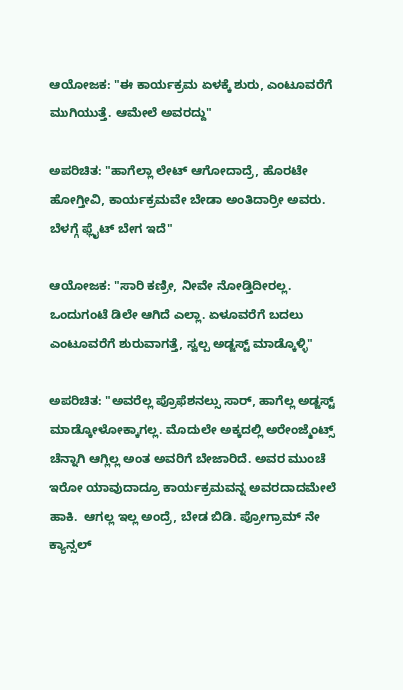ಆಯೋಜಕ: "ಈ ಕಾರ್ಯಕ್ರಮ ಏಳಕ್ಕೆ ಶುರು, ಎಂಟೂವರೆಗೆ ಮುಗಿಯುತ್ತೆ. ಆಮೇಲೆ ಅವರದ್ದು"

ಅಪರಿಚಿತ: "ಹಾಗೆಲ್ಲಾ ಲೇಟ್ ಆಗೋದಾದ್ರೆ, ಹೊರಟೇ ಹೋಗ್ತೀವಿ, ಕಾರ್ಯಕ್ರಮವೇ ಬೇಡಾ ಅಂತಿದಾರ್ರೀ ಅವರು. ಬೆಳಗ್ಗೆ ಫ್ಲೈಟ್ ಬೇಗ ಇದೆ"

ಆಯೋಜಕ: "ಸಾರಿ ಕಣ್ರೀ, ನೀವೇ ನೋಡ್ತಿದೀರಲ್ಲ. ಒಂದುಗಂಟೆ ಡಿಲೇ ಆಗಿದೆ ಎಲ್ಲಾ. ಏಳೂವರೆಗೆ ಬದಲು ಎಂಟೂವರೆಗೆ ಶುರುವಾಗತ್ತೆ, ಸ್ವಲ್ಪ ಅಡ್ಜಸ್ಟ್ ಮಾಡ್ಕೊಳ್ಳಿ"

ಅಪರಿಚಿತ: "ಅವರೆಲ್ಲ ಪ್ರೊಫೆಶನಲ್ಸು ಸಾರ್, ಹಾಗೆಲ್ಲ ಅಡ್ಜಸ್ಟ್ ಮಾಡ್ಕೋಳೋಕ್ಕಾಗಲ್ಲ. ಮೊದುಲೇ ಅಕ್ಕದಲ್ಲಿ ಅರೇಂಜ್ಮೆಂಟ್ಸ್ ಚೆನ್ನಾಗಿ ಆಗ್ಲಿಲ್ಲ ಅಂತ ಅವರಿಗೆ ಬೇಜಾರಿದೆ. ಅವರ ಮುಂಚೆ ಇರೋ ಯಾವುದಾದ್ರೂ ಕಾರ್ಯಕ್ರಮವನ್ನ ಅವರದಾದಮೇಲೆ ಹಾಕಿ.  ಆಗಲ್ಲ ಇಲ್ಲ ಅಂದ್ರೆ, ಬೇಡ ಬಿಡಿ. ಪ್ರೋಗ್ರಾಮ್ ನೇ ಕ್ಯಾನ್ಸಲ್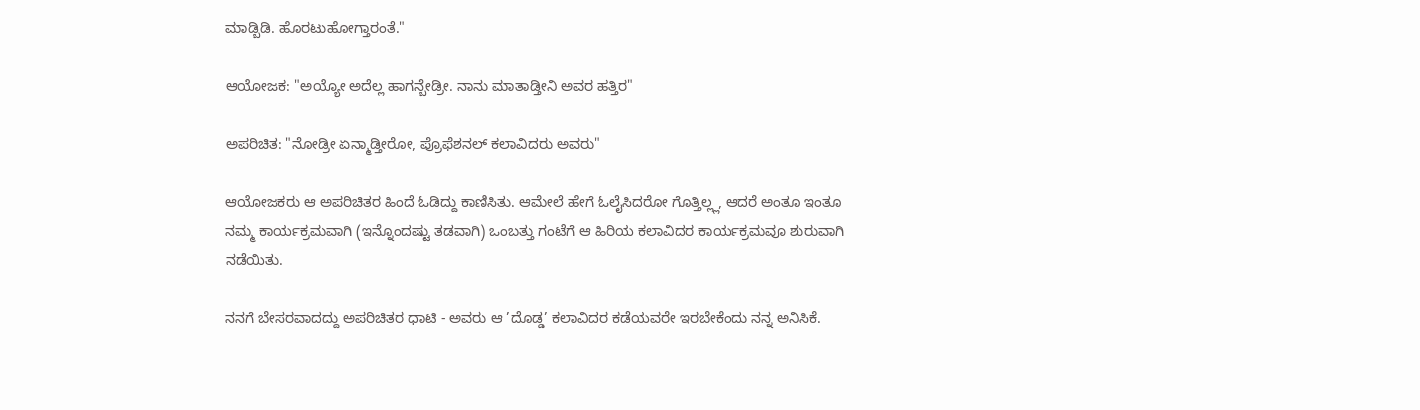ಮಾಡ್ಬಿಡಿ. ಹೊರಟುಹೋಗ್ತಾರಂತೆ."

ಆಯೋಜಕ: "ಅಯ್ಯೋ ಅದೆಲ್ಲ ಹಾಗನ್ಬೇಡ್ರೀ. ನಾನು ಮಾತಾಡ್ತೀನಿ ಅವರ ಹತ್ತಿರ"

ಅಪರಿಚಿತ: "ನೋಡ್ರೀ ಏನ್ಮಾಡ್ತೀರೋ, ಪ್ರೊಫೆಶನಲ್ ಕಲಾವಿದರು ಅವರು"

ಆಯೋಜಕರು ಆ ಅಪರಿಚಿತರ ಹಿಂದೆ ಓಡಿದ್ದು ಕಾಣಿಸಿತು. ಆಮೇಲೆ ಹೇಗೆ ಓಲೈಸಿದರೋ ಗೊತ್ತಿಲ್ಲ್ಲ, ಆದರೆ ಅಂತೂ ಇಂತೂ ನಮ್ಮ ಕಾರ್ಯಕ್ರಮವಾಗಿ (ಇನ್ನೊಂದಷ್ಟು ತಡವಾಗಿ) ಒಂಬತ್ತು ಗಂಟೆಗೆ ಆ ಹಿರಿಯ ಕಲಾವಿದರ ಕಾರ್ಯಕ್ರಮವೂ ಶುರುವಾಗಿ ನಡೆಯಿತು.

ನನಗೆ ಬೇಸರವಾದದ್ದು ಅಪರಿಚಿತರ ಧಾಟಿ - ಅವರು ಆ ’ದೊಡ್ಡ’ ಕಲಾವಿದರ ಕಡೆಯವರೇ ಇರಬೇಕೆಂದು ನನ್ನ ಅನಿಸಿಕೆ.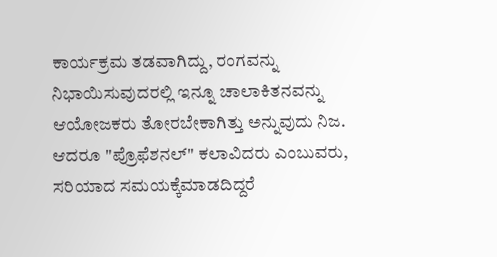ಕಾರ್ಯಕ್ರಮ ತಡವಾಗಿದ್ದು, ರಂಗವನ್ನು ನಿಭಾಯಿಸುವುದರಲ್ಲಿ ಇನ್ನೂ ಚಾಲಾಕಿತನವನ್ನು ಆಯೋಜಕರು ತೋರಬೇಕಾಗಿತ್ತು ಅನ್ನುವುದು ನಿಜ. ಆದರೂ "ಪ್ರೊಫೆಶನಲ್" ಕಲಾವಿದರು ಎಂಬುವರು, ಸರಿಯಾದ ಸಮಯಕ್ಕೆಮಾಡದಿದ್ದರೆ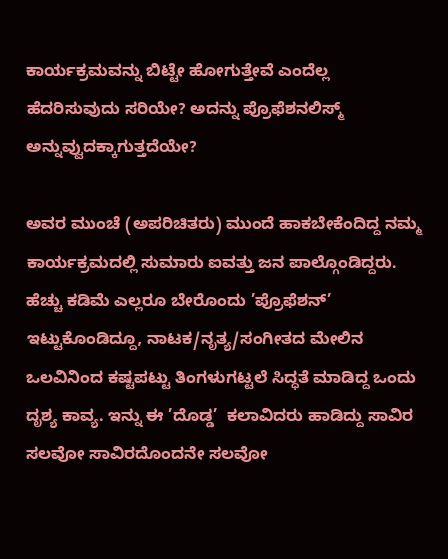ಕಾರ್ಯಕ್ರಮವನ್ನು ಬಿಟ್ಟೇ ಹೋಗುತ್ತೇವೆ ಎಂದೆಲ್ಲ  ಹೆದರಿಸುವುದು ಸರಿಯೇ? ಅದನ್ನು ಪ್ರೊಫೆಶನಲಿಸ್ಮ್ ಅನ್ನುವ್ವುದಕ್ಕಾಗುತ್ತದೆಯೇ?

ಅವರ ಮುಂಚೆ (ಅಪರಿಚಿತರು) ಮುಂದೆ ಹಾಕಬೇಕೆಂದಿದ್ದ ನಮ್ಮ ಕಾರ್ಯಕ್ರಮದಲ್ಲಿ ಸುಮಾರು ಐವತ್ತು ಜನ ಪಾಲ್ಗೊಂಡಿದ್ದರು. ಹೆಚ್ಚು ಕಡಿಮೆ ಎಲ್ಲರೂ ಬೇರೊಂದು ’ಪ್ರೊಫೆಶನ್’ ಇಟ್ಟುಕೊಂಡಿದ್ದೂ, ನಾಟಕ/ನೃತ್ಯ/ಸಂಗೀತದ ಮೇಲಿನ ಒಲವಿನಿಂದ ಕಷ್ಟಪಟ್ಟು ತಿಂಗಳುಗಟ್ಟಲೆ ಸಿದ್ಧತೆ ಮಾಡಿದ್ದ ಒಂದು ದೃಶ್ಯ ಕಾವ್ಯ. ಇನ್ನು ಈ ’ದೊಡ್ಡ’  ಕಲಾವಿದರು ಹಾಡಿದ್ದು ಸಾವಿರ ಸಲವೋ ಸಾವಿರದೊಂದನೇ ಸಲವೋ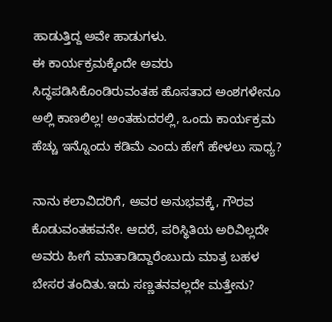ಹಾಡುತ್ತಿದ್ದ ಅವೇ ಹಾಡುಗಳು.
ಈ ಕಾರ್ಯಕ್ರಮಕ್ಕೆಂದೇ ಅವರು ಸಿದ್ಧಪಡಿಸಿಕೊಂಡಿರುವಂತಹ ಹೊಸತಾದ ಅಂಶಗಳೇನೂ ಅಲ್ಲಿ ಕಾಣಲಿಲ್ಲ! ಅಂತಹುದರಲ್ಲಿ, ಒಂದು ಕಾರ್ಯಕ್ರಮ ಹೆಚ್ಚು ಇನ್ನೊಂದು ಕಡಿಮೆ ಎಂದು ಹೇಗೆ ಹೇಳಲು ಸಾಧ್ಯ?

ನಾನು ಕಲಾವಿದರಿಗೆ, ಅವರ ಅನುಭವಕ್ಕೆ, ಗೌರವ ಕೊಡುವಂತಹವನೇ. ಆದರೆ, ಪರಿಸ್ಥಿತಿಯ ಅರಿವಿಲ್ಲದೇ ಅವರು ಹೀಗೆ ಮಾತಾಡಿದ್ದಾರೆಂಬುದು ಮಾತ್ರ ಬಹಳ ಬೇಸರ ತಂದಿತು.ಇದು ಸಣ್ಣತನವಲ್ಲದೇ ಮತ್ತೇನು?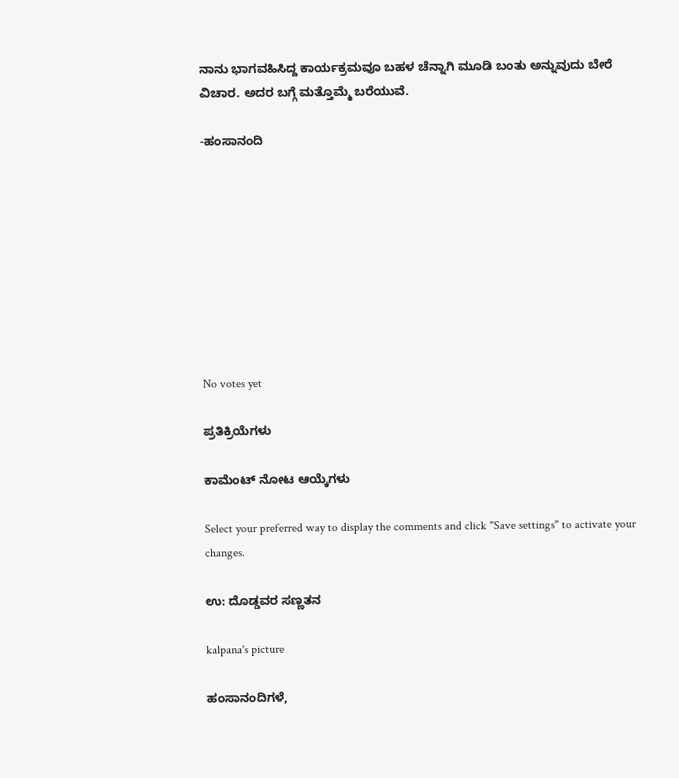ನಾನು ಭಾಗವಹಿಸಿದ್ದ ಕಾರ್ಯಕ್ರಮವೂ ಬಹಳ ಚೆನ್ನಾಗಿ ಮೂಡಿ ಬಂತು ಅನ್ನುವುದು ಬೇರೆ ವಿಚಾರ. ಅದರ ಬಗ್ಗೆ ಮತ್ತೊಮ್ಮೆ ಬರೆಯುವೆ.

-ಹಂಸಾನಂದಿ









No votes yet

ಪ್ರತಿಕ್ರಿಯೆಗಳು

ಕಾಮೆಂಟ್ ನೋಟ ಆಯ್ಕೆಗಳು

Select your preferred way to display the comments and click "Save settings" to activate your changes.

ಉ: ದೊಡ್ಡವರ ಸಣ್ಣತನ

kalpana's picture

ಹಂಸಾನಂದಿಗಳೆ,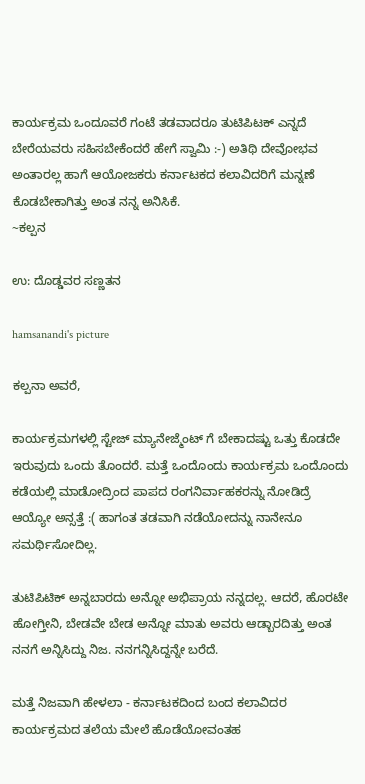ಕಾರ್ಯಕ್ರಮ ಒಂದೂವರೆ ಗಂಟೆ ತಡವಾದರೂ ತುಟಿಪಿಟಕ್ ಎನ್ನದೆ ಬೇರೆಯವರು ಸಹಿಸಬೇಕೆಂದರೆ ಹೇಗೆ ಸ್ವಾಮಿ :-) ಅತಿಥಿ ದೇವೋಭವ ಅಂತಾರಲ್ಲ ಹಾಗೆ ಆಯೋಜಕರು ಕರ್ನಾಟಕದ ಕಲಾವಿದರಿಗೆ ಮನ್ನಣೆ ಕೊಡಬೇಕಾಗಿತ್ತು ಅಂತ ನನ್ನ ಅನಿಸಿಕೆ.
~ಕಲ್ಪನ

ಉ: ದೊಡ್ಡವರ ಸಣ್ಣತನ

hamsanandi's picture

ಕಲ್ಪನಾ ಅವರೆ,

ಕಾರ್ಯಕ್ರಮಗಳಲ್ಲಿ ಸ್ಟೇಜ್ ಮ್ಯಾನೇಜ್ಮೆಂಟ್ ಗೆ ಬೇಕಾದಷ್ಟು ಒತ್ತು ಕೊಡದೇ ಇರುವುದು ಒಂದು ತೊಂದರೆ. ಮತ್ತೆ ಒಂದೊಂದು ಕಾರ್ಯಕ್ರಮ ಒಂದೊಂದು ಕಡೆಯಲ್ಲಿ ಮಾಡೋದ್ರಿಂದ ಪಾಪದ ರಂಗನಿರ್ವಾಹಕರನ್ನು ನೋಡಿದ್ರೆ ಆಯ್ಯೋ ಅನ್ಸತ್ತೆ :( ಹಾಗಂತ ತಡವಾಗಿ ನಡೆಯೋದನ್ನು ನಾನೇನೂ ಸಮರ್ಥಿಸೋದಿಲ್ಲ.

ತುಟಿಪಿಟಿಕ್ ಅನ್ನಬಾರದು ಅನ್ನೋ ಅಭಿಪ್ರಾಯ ನನ್ನದಲ್ಲ. ಆದರೆ, ಹೊರಟೇ ಹೋಗ್ತೀನಿ, ಬೇಡವೇ ಬೇಡ ಅನ್ನೋ ಮಾತು ಅವರು ಆಡ್ಬಾರದಿತ್ತು ಅಂತ ನನಗೆ ಅನ್ನಿಸಿದ್ದು ನಿಜ. ನನಗನ್ನಿಸಿದ್ದನ್ನೇ ಬರೆದೆ.

ಮತ್ತೆ ನಿಜವಾಗಿ ಹೇಳಲಾ - ಕರ್ನಾಟಕದಿಂದ ಬಂದ ಕಲಾವಿದರ ಕಾರ್ಯಕ್ರಮದ ತಲೆಯ ಮೇಲೆ ಹೊಡೆಯೋವಂತಹ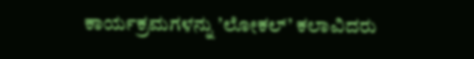ಕಾರ್ಯಕ್ರಮಗಳನ್ನು ’ಲೋಕಲ್’ ಕಲಾವಿದರು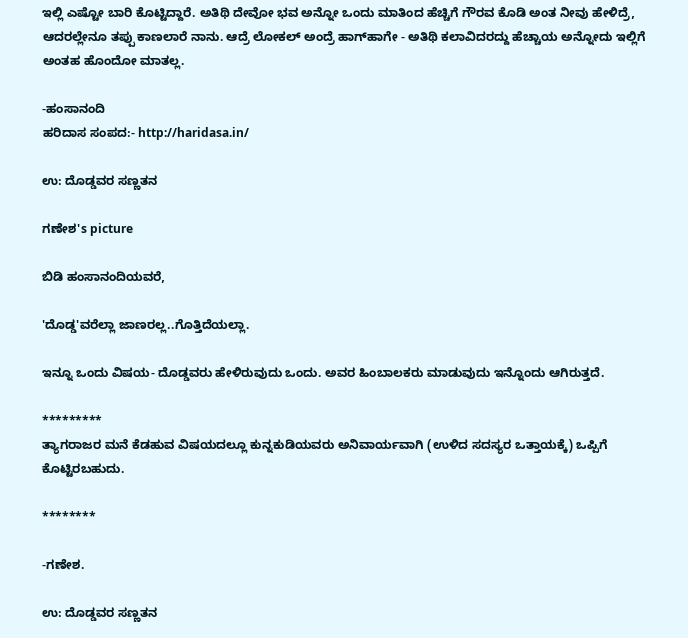ಇಲ್ಲಿ ಎಷ್ಟೋ ಬಾರಿ ಕೊಟ್ಟಿದ್ದಾರೆ. ಅತಿಥಿ ದೇವೋ ಭವ ಅನ್ನೋ ಒಂದು ಮಾತಿಂದ ಹೆಚ್ಚಿಗೆ ಗೌರವ ಕೊಡಿ ಅಂತ ನೀವು ಹೇಳಿದ್ರೆ, ಆದರಲ್ಲೇನೂ ತಪ್ಪು ಕಾಣಲಾರೆ ನಾನು. ಆದ್ರೆ ಲೋಕಲ್ ಅಂದ್ರೆ ಹಾಗ್‍ಹಾಗೇ - ಅತಿಥಿ ಕಲಾವಿದರದ್ದು ಹೆಚ್ಚಾಯ ಅನ್ನೋದು ಇಲ್ಲಿಗೆ ಅಂತಹ ಹೊಂದೋ ಮಾತಲ್ಲ.

-ಹಂಸಾನಂದಿ
ಹರಿದಾಸ ಸಂಪದ:- http://haridasa.in/

ಉ: ದೊಡ್ಡವರ ಸಣ್ಣತನ

ಗಣೇಶ's picture

ಬಿಡಿ ಹಂಸಾನಂದಿಯವರೆ,

'ದೊಡ್ಡ'ವರೆಲ್ಲಾ ಜಾಣರಲ್ಲ..ಗೊತ್ತಿದೆಯಲ್ಲಾ.

ಇನ್ನೂ ಒಂದು ವಿಷಯ- ದೊಡ್ಡವರು ಹೇಳಿರುವುದು ಒಂದು. ಅವರ ಹಿಂಬಾಲಕರು ಮಾಡುವುದು ಇನ್ನೊಂದು ಆಗಿರುತ್ತದೆ.

*********
ತ್ಯಾಗರಾಜರ ಮನೆ ಕೆಡಹುವ ವಿಷಯದಲ್ಲೂ ಕುನ್ನಕುಡಿಯವರು ಅನಿವಾರ್ಯವಾಗಿ (ಉಳಿದ ಸದಸ್ಯರ ಒತ್ತಾಯಕ್ಕೆ) ಒಪ್ಪಿಗೆ ಕೊಟ್ಟಿರಬಹುದು.

********

-ಗಣೇಶ.

ಉ: ದೊಡ್ಡವರ ಸಣ್ಣತನ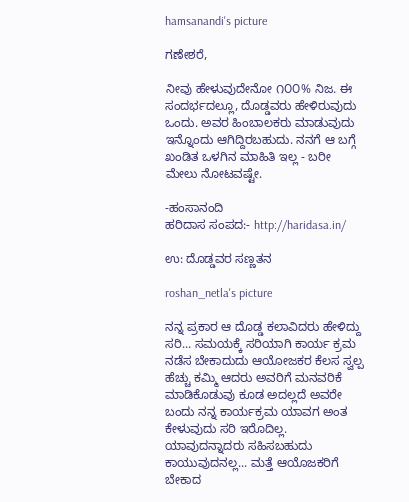hamsanandi's picture

ಗಣೇಶರೆ,

ನೀವು ಹೇಳುವುದೇನೋ ೧೦೦% ನಿಜ. ಈ ಸಂದರ್ಭದಲ್ಲೂ, ದೊಡ್ಡವರು ಹೇಳಿರುವುದು ಒಂದು. ಅವರ ಹಿಂಬಾಲಕರು ಮಾಡುವುದು ಇನ್ನೊಂದು ಆಗಿದ್ದಿರಬಹುದು. ನನಗೆ ಆ ಬಗ್ಗೆ ಖಂಡಿತ ಒಳಗಿನ ಮಾಹಿತಿ ಇಲ್ಲ - ಬರೀ ಮೇಲು ನೋಟವಷ್ಟೇ.

-ಹಂಸಾನಂದಿ
ಹರಿದಾಸ ಸಂಪದ:- http://haridasa.in/

ಉ: ದೊಡ್ಡವರ ಸಣ್ಣತನ

roshan_netla's picture

ನನ್ನ ಪ್ರಕಾರ ಆ ದೊಡ್ಡ ಕಲಾವಿದರು ಹೇಳಿದ್ದು ಸರಿ... ಸಮಯಕ್ಕೆ ಸರಿಯಾಗಿ ಕಾರ್ಯ ಕ್ರಮ ನಡೆಸ ಬೇಕಾದುದು ಆಯೋಜಕರ ಕೆಲಸ ಸ್ವಲ್ಪ ಹೆಚ್ಚು ಕಮ್ಮಿ ಆದರು ಅವರಿಗೆ ಮನವರಿಕೆ ಮಾಡಿಕೊಡುವು ಕೂಡ ಅದಲ್ಲದೆ ಅವರೇ ಬಂದು ನನ್ನ ಕಾರ್ಯಕ್ರಮ ಯಾವಗ ಅಂತ ಕೇಳುವುದು ಸರಿ ಇರೊದಿಲ್ಲ. ಯಾವುದನ್ನಾದರು ಸಹಿಸಬಹುದು ಕಾಯುವುದನಲ್ಲ... ಮತ್ತೆ ಆಯೊಜಕರಿಗೆ ಬೇಕಾದ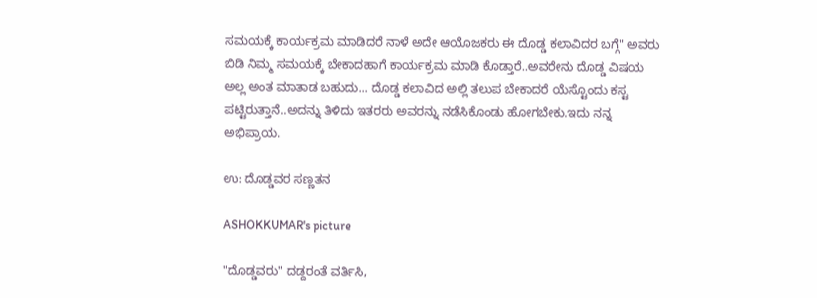ಸಮಯಕ್ಕೆ ಕಾರ್ಯಕ್ರಮ ಮಾಡಿದರೆ ನಾಳೆ ಅದೇ ಆಯೊಜಕರು ಈ ದೊಡ್ಡ ಕಲಾವಿದರ ಬಗ್ಗೆ" ಅವರು ಬಿಡಿ ನಿಮ್ಮ ಸಮಯಕ್ಕೆ ಬೇಕಾದಹಾಗೆ ಕಾರ್ಯಕ್ರಮ ಮಾಡಿ ಕೊಡ್ತಾರೆ..ಅವರೇನು ದೊಡ್ಡ ವಿಷಯ ಅಲ್ಲ ಅಂತ ಮಾತಾಡ ಬಹುದು... ದೊಡ್ಡ ಕಲಾವಿದ ಅಲ್ಲಿ ತಲುಪ ಬೇಕಾದರೆ ಯೆಸ್ಟೊಂದು ಕಸ್ಟ ಪಟ್ಟಿರುತ್ತಾನೆ..ಅದನ್ನು ತಿಳಿದು ಇತರರು ಅವರನ್ನು ನಡೆಸಿಕೊಂಡು ಹೋಗಬೇಕು.ಇದು ನನ್ನ ಅಭಿಪ್ರಾಯ.

ಉ: ದೊಡ್ಡವರ ಸಣ್ಣತನ

ASHOKKUMAR's picture

"ದೊಡ್ಡವರು" ದಡ್ದರಂತೆ ವರ್ತಿಸಿ,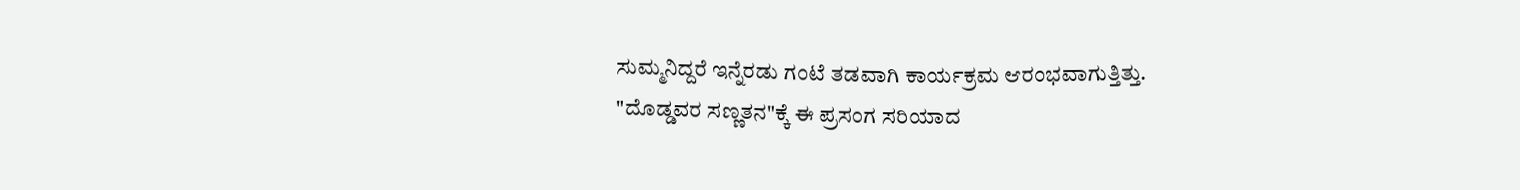ಸುಮ್ಮನಿದ್ದರೆ ಇನ್ನೆರಡು ಗಂಟೆ ತಡವಾಗಿ ಕಾರ್ಯಕ್ರಮ ಆರಂಭವಾಗುತ್ತಿತ್ತು.
"ದೊಡ್ಡವರ ಸಣ್ಣತನ"ಕ್ಕೆ ಈ ಪ್ರಸಂಗ ಸರಿಯಾದ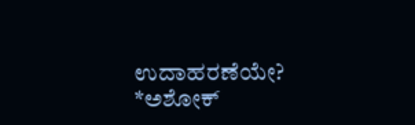ಉದಾಹರಣೆಯೇ?
*ಅಶೋಕ್